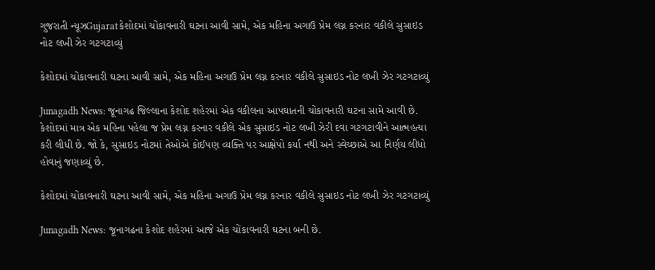ગુજરાતી ન્યૂઝGujaratકેશોદમાં ચોંકાવનારી ઘટના આવી સામે, એક મહિના અગાઉ પ્રેમ લગ્ન કરનાર વકીલે સુસાઇડ નોટ લખી ઝેર ગટગટાવ્યું

કેશોદમાં ચોંકાવનારી ઘટના આવી સામે, એક મહિના અગાઉ પ્રેમ લગ્ન કરનાર વકીલે સુસાઇડ નોટ લખી ઝેર ગટગટાવ્યું

Junagadh News: જૂનાગઢ જિલ્લાના કેશોદ શહેરમાં એક વકીલના આપઘાતની ચોંકાવનારી ઘટના સામે આવી છે. કેશોદમાં માત્ર એક મહિના પહેલા જ પ્રેમ લગ્ન કરનાર વકીલે એક સુસાઇડ નોટ લખી ઝેરી દવા ગટગટાવીને આત્મહત્યા કરી લીધી છે. જો કે, સુસાઇડ નોટમાં તેઓએ કોઈપણ વ્યક્તિ પર આક્ષેપો કર્યા નથી અને સ્વેચ્છાએ આ નિર્ણય લીધો હોવાનું જણાવ્યું છે.

કેશોદમાં ચોંકાવનારી ઘટના આવી સામે, એક મહિના અગાઉ પ્રેમ લગ્ન કરનાર વકીલે સુસાઇડ નોટ લખી ઝેર ગટગટાવ્યું

Junagadh News: જૂનાગઢના કેશોદ શહેરમાં આજે એક ચોંકાવનારી ઘટના બની છે.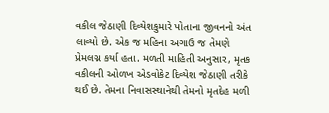વકીલ જેઠાણી દિવ્યેશકુમારે પોતાના જીવનનો અંત લાવ્યો છે. એક જ મહિના અગાઉ જ તેમણે પ્રેમલગ્ન કર્યા હતા. મળતી માહિતી અનુસાર, મૃતક વકીલની ઓળખ એડવોકેટ દિવ્યેશ જેઠાણી તરીકે થઈ છે. તેમના નિવાસસ્થાનેથી તેમનો મૃતદેહ મળી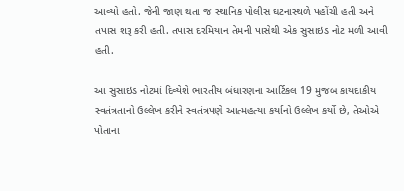આવ્યો હતો. જેની જાણ થતા જ સ્થાનિક પોલીસ ઘટનાસ્થળે પહોંચી હતી અને તપાસ શરૂ કરી હતી. તપાસ દરમિયાન તેમની પાસેથી એક સુસાઇડ નોટ મળી આવી હતી.

આ સુસાઇડ નોટમાં દિવ્યેશે ભારતીય બંધારણના આર્ટિકલ 19 મુજબ કાયદાકીય સ્વતંત્રતાનો ઉલ્લેખ કરીને સ્વતંત્રપણે આત્મહત્યા કર્યાનો ઉલ્લેખ કર્યો છે, તેઓએ પોતાના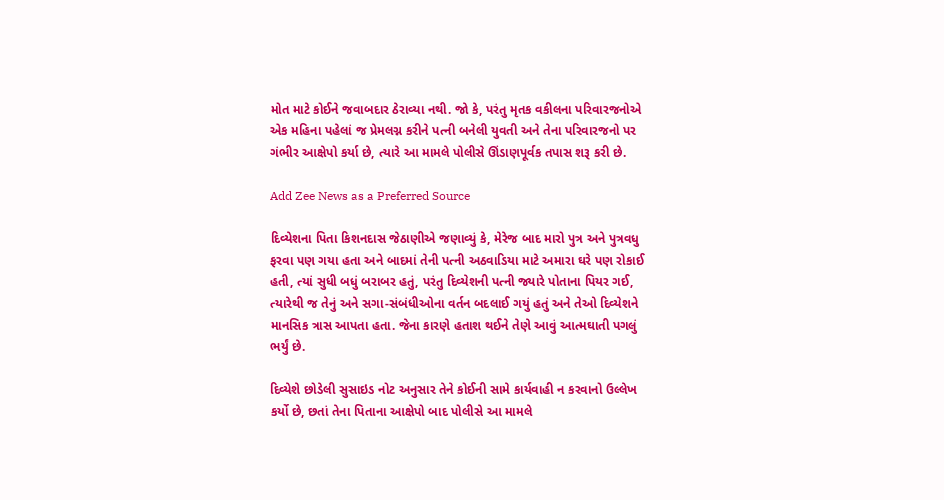મોત માટે કોઈને જવાબદાર ઠેરાવ્યા નથી. જો કે, પરંતુ મૃતક વકીલના પરિવારજનોએ એક મહિના પહેલાં જ પ્રેમલગ્ન કરીને પત્ની બનેલી યુવતી અને તેના પરિવારજનો પર ગંભીર આક્ષેપો કર્યા છે, ત્યારે આ મામલે પોલીસે ઊંડાણપૂર્વક તપાસ શરૂ કરી છે.

Add Zee News as a Preferred Source

દિવ્યેશના પિતા કિશનદાસ જેઠાણીએ જણાવ્યું કે, મેરેજ બાદ મારો પુત્ર અને પુત્રવધુ ફરવા પણ ગયા હતા અને બાદમાં તેની પત્ની અઠવાડિયા માટે અમારા ઘરે પણ રોકાઈ હતી, ત્યાં સુધી બધું બરાબર હતું, પરંતુ દિવ્યેશની પત્ની જ્યારે પોતાના પિયર ગઈ, ત્યારેથી જ તેનું અને સગા-સંબંધીઓના વર્તન બદલાઈ ગયું હતું અને તેઓ દિવ્યેશને માનસિક ત્રાસ આપતા હતા. જેના કારણે હતાશ થઈને તેણે આવું આત્મઘાતી પગલું ભર્યું છે.

દિવ્યેશે છોડેલી સુસાઇડ નોટ અનુસાર તેને કોઈની સામે કાર્યવાહી ન કરવાનો ઉલ્લેખ કર્યો છે, છતાં તેના પિતાના આક્ષેપો બાદ પોલીસે આ મામલે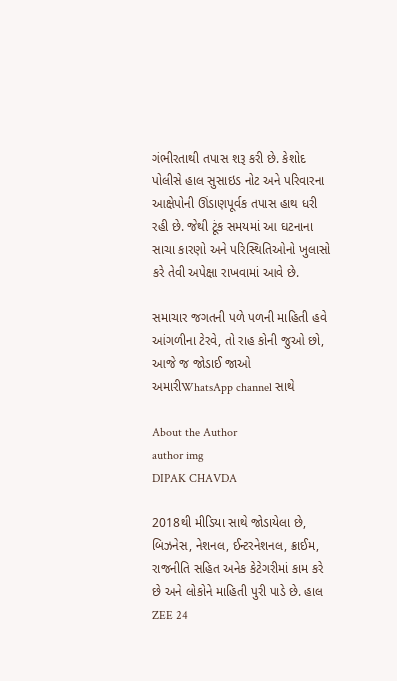ગંભીરતાથી તપાસ શરૂ કરી છે. કેશોદ પોલીસે હાલ સુસાઇડ નોટ અને પરિવારના આક્ષેપોની ઊંડાણપૂર્વક તપાસ હાથ ધરી રહી છે. જેથી ટૂંક સમયમાં આ ઘટનાના સાચા કારણો અને પરિસ્થિતિઓનો ખુલાસો કરે તેવી અપેક્ષા રાખવામાં આવે છે.

સમાચાર જગતની પળે પળની માહિતી હવે આંગળીના ટેરવે, તો રાહ કોની જુઓ છો, આજે જ જોડાઈ જાઓ અમારીWhatsApp channel સાથે

About the Author
author img
DIPAK CHAVDA

2018થી મીડિયા સાથે જોડાયેલા છે, બિઝનેસ, નેશનલ, ઈન્ટરનેશનલ, ક્રાઈમ, રાજનીતિ સહિત અનેક કેટેગરીમાં કામ કરે છે અને લોકોને માહિતી પુરી પાડે છે. હાલ ZEE 24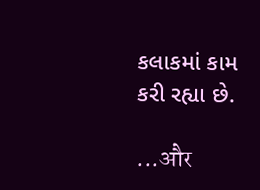કલાકમાં કામ કરી રહ્યા છે.

...और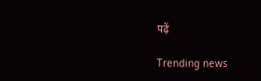पढ़ें

Trending news